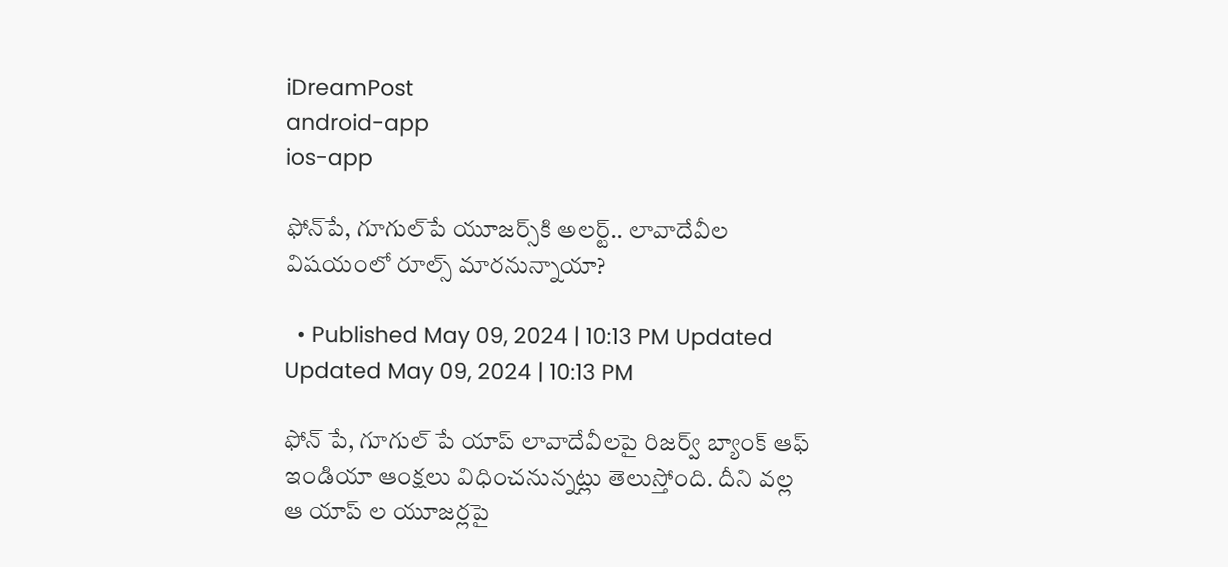iDreamPost
android-app
ios-app

ఫోన్‌పే, గూగుల్‌పే యూజర్స్‌కి అలర్ట్.. లావాదేవీల విషయంలో రూల్స్ మారనున్నాయా?

  • Published May 09, 2024 | 10:13 PM Updated Updated May 09, 2024 | 10:13 PM

ఫోన్ పే, గూగుల్ పే యాప్ లావాదేవీలపై రిజర్వ్ బ్యాంక్ ఆఫ్ ఇండియా ఆంక్షలు విధించనున్నట్లు తెలుస్తోంది. దీని వల్ల ఆ యాప్ ల యూజర్లపై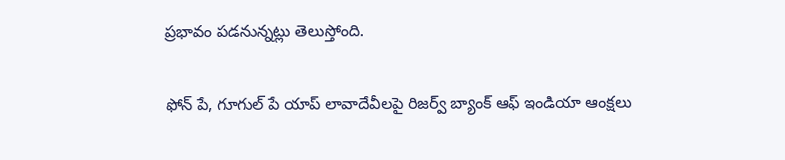ప్రభావం పడనున్నట్లు తెలుస్తోంది.

ఫోన్ పే, గూగుల్ పే యాప్ లావాదేవీలపై రిజర్వ్ బ్యాంక్ ఆఫ్ ఇండియా ఆంక్షలు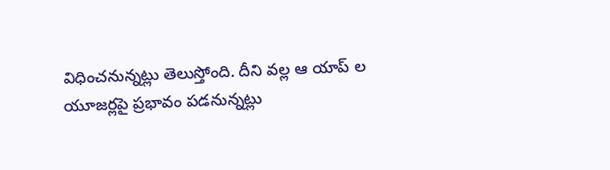విధించనున్నట్లు తెలుస్తోంది. దీని వల్ల ఆ యాప్ ల యూజర్లపై ప్రభావం పడనున్నట్లు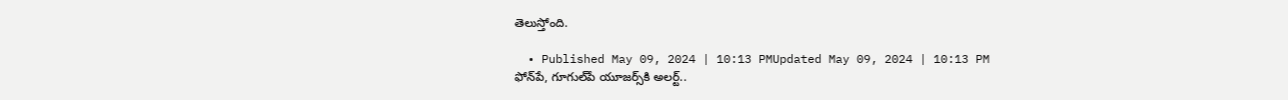తెలుస్తోంది.

  • Published May 09, 2024 | 10:13 PMUpdated May 09, 2024 | 10:13 PM
ఫోన్‌పే, గూగుల్‌పే యూజర్స్‌కి అలర్ట్..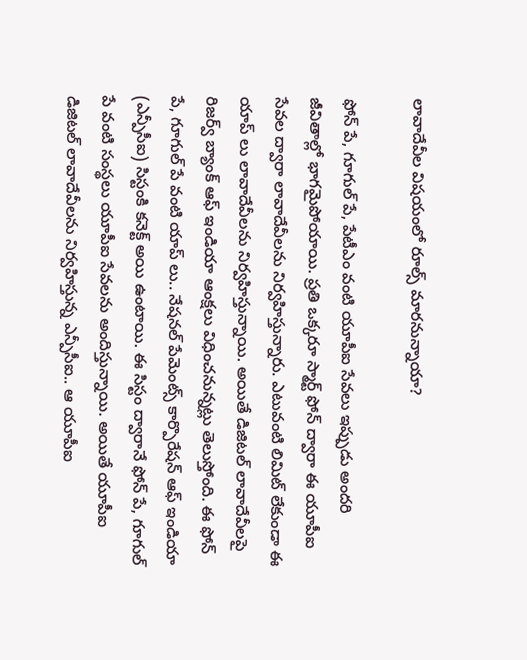లావాదేవీల విషయంలో రూల్స్ మారనున్నాయా?

ఫోన్ పే, గూగుల్ పే, పేటీఎం వంటి యూపీఐ సేవలు ఇప్పుడు అందరి జీవితాల్లో భాగమైపోయాయి. ప్రతి ఒక్కరూ స్మార్ట్ ఫోన్ ద్వారా ఈ యూపీఐ సేవల ద్వారా లావాదేవీలను నిర్వహిస్తున్నారు. ఎటువంటి లిమిట్ లేకుండా ఈ యాప్ లు లావాదేవీలను నిర్వహిస్తున్నాయి. అయితే డిజిటల్ లావాదేవీలపై రిజర్వ్ బ్యాంక్ ఆఫ్ ఇండియా ఆంక్షలు విధించనున్నట్లు తెలుస్తోంది. ఈ ఫోన్ పే, గూగుల్ పే వంటి యాప్ లు.. నేషనల్ పేమెంట్స్ కార్పొరేషన్ ఆఫ్ ఇండియా (ఎన్పీసీఐ) సిస్టంకి కనెక్ట్ అయి ఉంటాయి. ఈ సిస్టం ద్వారానే ఫోన్ పే, గూగుల్ పే వంటి సంస్థలు యూపీఐ సేవలను అందిస్తున్నాయి. అయితే యూపీఐ డిజిటల్ లావాదేవీలను నిర్వహిస్తున్న ఎన్పీసీఐ.. ఆ యూపీఐ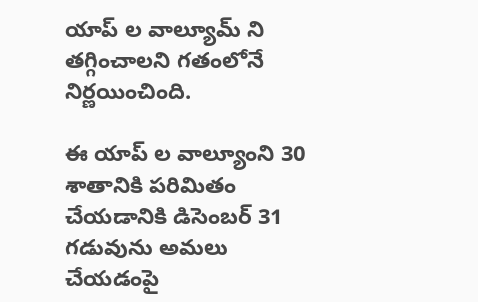యాప్ ల వాల్యూమ్ ని తగ్గించాలని గతంలోనే నిర్ణయించింది.

ఈ యాప్ ల వాల్యూంని 30 శాతానికి పరిమితం చేయడానికి డిసెంబర్ 31 గడువును అమలు చేయడంపై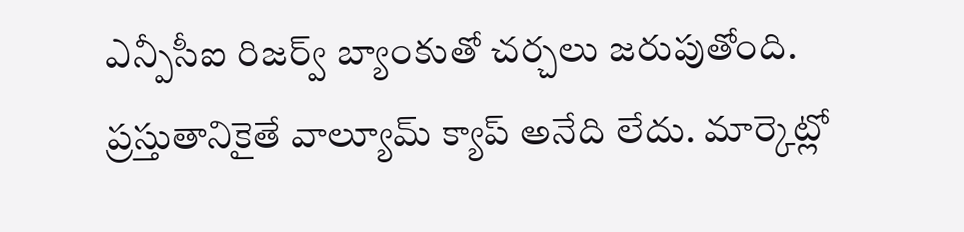ఎన్పీసీఐ రిజర్వ్ బ్యాంకుతో చర్చలు జరుపుతోంది. ప్రస్తుతానికైతే వాల్యూమ్ క్యాప్ అనేది లేదు. మార్కెట్లో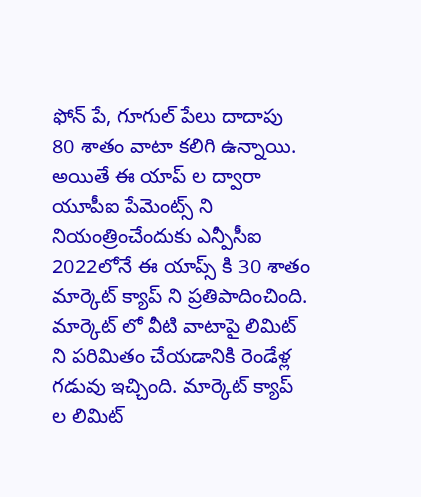ఫోన్ పే, గూగుల్ పేలు దాదాపు 80 శాతం వాటా కలిగి ఉన్నాయి. అయితే ఈ యాప్ ల ద్వారా యూపీఐ పేమెంట్స్ ని నియంత్రించేందుకు ఎన్పీసీఐ 2022లోనే ఈ యాప్స్ కి 30 శాతం మార్కెట్ క్యాప్ ని ప్రతిపాదించింది. మార్కెట్ లో వీటి వాటాపై లిమిట్ ని పరిమితం చేయడానికి రెండేళ్ల గడువు ఇచ్చింది. మార్కెట్ క్యాప్ ల లిమిట్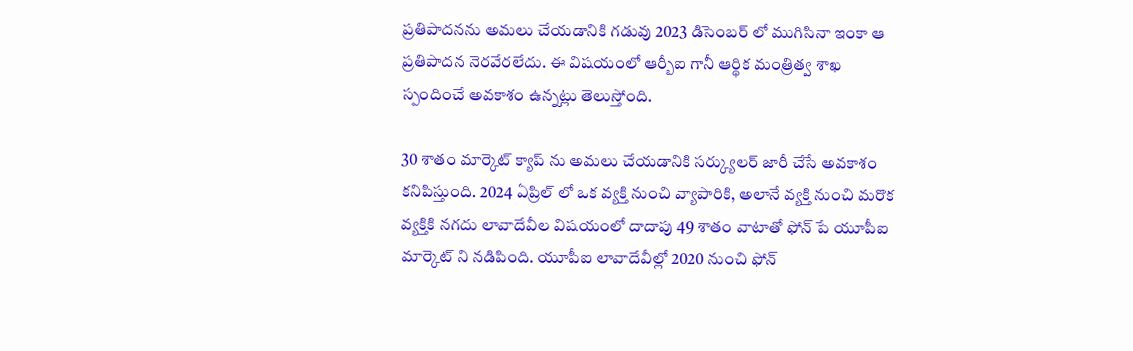ప్రతిపాదనను అమలు చేయడానికి గడువు 2023 డిసెంబర్ లో ముగిసినా ఇంకా ఆ ప్రతిపాదన నెరవేరలేదు. ఈ విషయంలో ఆర్బీఐ గానీ ఆర్థిక మంత్రిత్వ శాఖ స్పందించే అవకాశం ఉన్నట్లు తెలుస్తోంది.

30 శాతం మార్కెట్ క్యాప్ ను అమలు చేయడానికి సర్క్యులర్ జారీ చేసే అవకాశం కనిపిస్తుంది. 2024 ఏప్రిల్ లో ఒక వ్యక్తి నుంచి వ్యాపారికి, అలానే వ్యక్తి నుంచి మరొక వ్యక్తికి నగదు లావాదేవీల విషయంలో దాదాపు 49 శాతం వాటాతో ఫోన్ పే యూపీఐ మార్కెట్ ని నడిపింది. యూపీఐ లావాదేవీల్లో 2020 నుంచి ఫోన్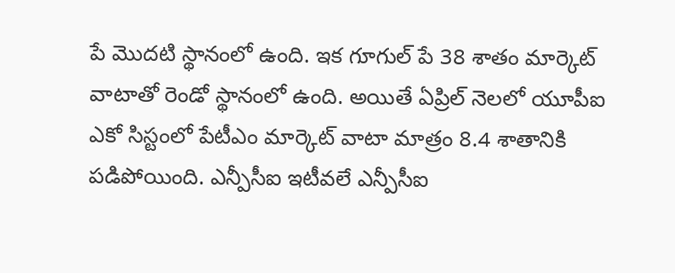పే మొదటి స్థానంలో ఉంది. ఇక గూగుల్ పే 38 శాతం మార్కెట్ వాటాతో రెండో స్థానంలో ఉంది. అయితే ఏప్రిల్ నెలలో యూపీఐ ఎకో సిస్టంలో పేటీఎం మార్కెట్ వాటా మాత్రం 8.4 శాతానికి పడిపోయింది. ఎన్పీసీఐ ఇటీవలే ఎన్పీసీఐ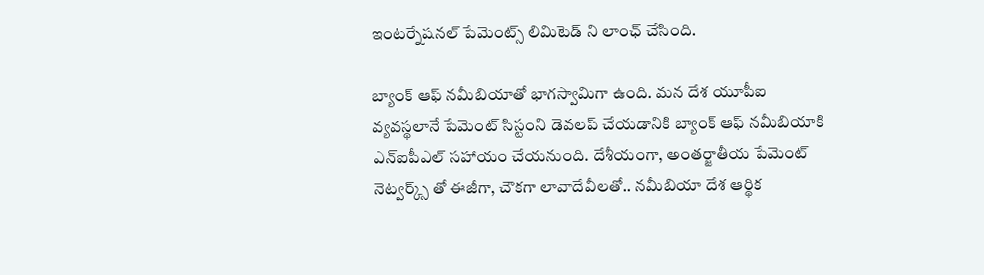ఇంటర్నేషనల్ పేమెంట్స్ లిమిటెడ్ ని లాంఛ్ చేసింది.

బ్యాంక్ ఆఫ్ నమీబియాతో భాగస్వామిగా ఉంది. మన దేశ యూపీఐ వ్యవస్థలానే పేమెంట్ సిస్టంని డెవలప్ చేయడానికి బ్యాంక్ ఆఫ్ నమీబియాకి ఎన్ఐపీఎల్ సహాయం చేయనుంది. దేశీయంగా, అంతర్జాతీయ పేమెంట్ నెట్వర్క్స్ తో ఈజీగా, చౌకగా లావాదేవీలతో.. నమీబియా దేశ ఆర్థిక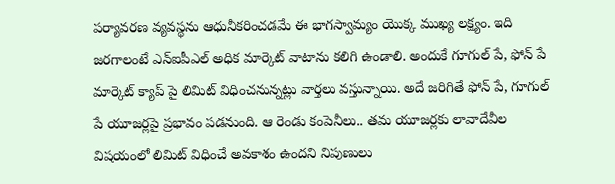పర్యావరణ వ్యవస్థను ఆధునీకరించడమే ఈ భాగస్వామ్యం యొక్క ముఖ్య లక్ష్యం. ఇది జరగాలంటే ఎన్ఐపీఎల్ అధిక మార్కెట్ వాటాను కలిగి ఉండాలి. అందుకే గూగుల్ పే, ఫోన్ పే మార్కెట్ క్యాప్ పై లిమిట్ విధించనున్నట్లు వార్తలు వస్తున్నాయి. అదే జరిగితే ఫోన్ పే, గూగుల్ పే యూజర్లపై ప్రభావం పడనుంది. ఆ రెండు కంపెనీలు.. తమ యూజర్లకు లావాదేవీల విషయంలో లిమిట్ విధించే అవకాశం ఉందని నిపుణులు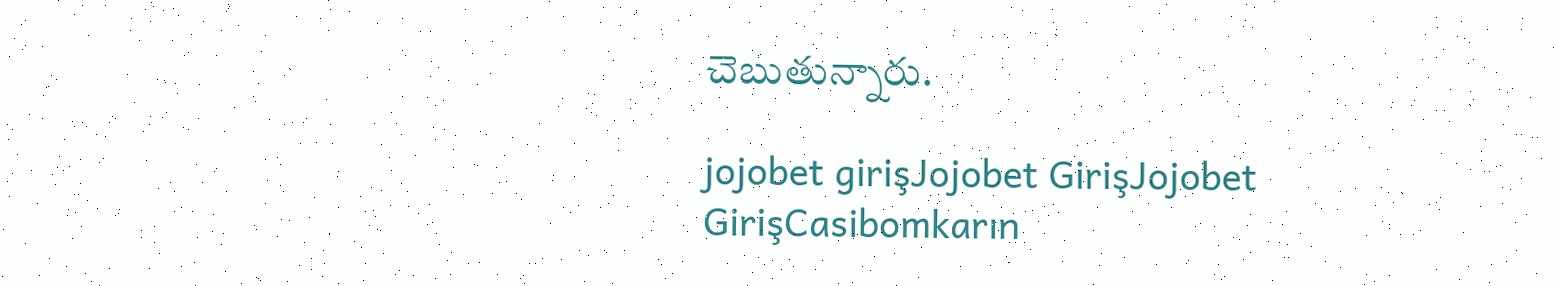చెబుతున్నారు.

jojobet girişJojobet GirişJojobet GirişCasibomkarın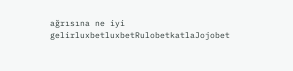ağrısına ne iyi gelirluxbetluxbetRulobetkatlaJojobet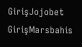GirişJojobet GirişMarsbahis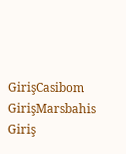GirişCasibom GirişMarsbahis Giriş